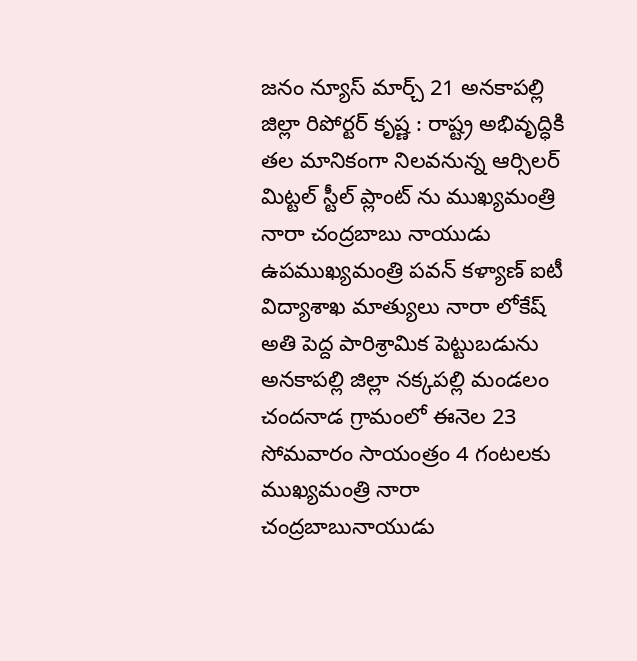జనం న్యూస్ మార్చ్ 21 అనకాపల్లి జిల్లా రిపోర్టర్ కృష్ణ : రాష్ట్ర అభివృద్ధికి తల మానికంగా నిలవనున్న ఆర్సిలర్ మిట్టల్ స్టీల్ ప్లాంట్ ను ముఖ్యమంత్రి నారా చంద్రబాబు నాయుడు ఉపముఖ్యమంత్రి పవన్ కళ్యాణ్ ఐటీ విద్యాశాఖ మాత్యులు నారా లోకేష్ అతి పెద్ద పారిశ్రామిక పెట్టుబడును అనకాపల్లి జిల్లా నక్కపల్లి మండలం చందనాడ గ్రామంలో ఈనెల 23 సోమవారం సాయంత్రం 4 గంటలకు ముఖ్యమంత్రి నారా చంద్రబాబునాయుడు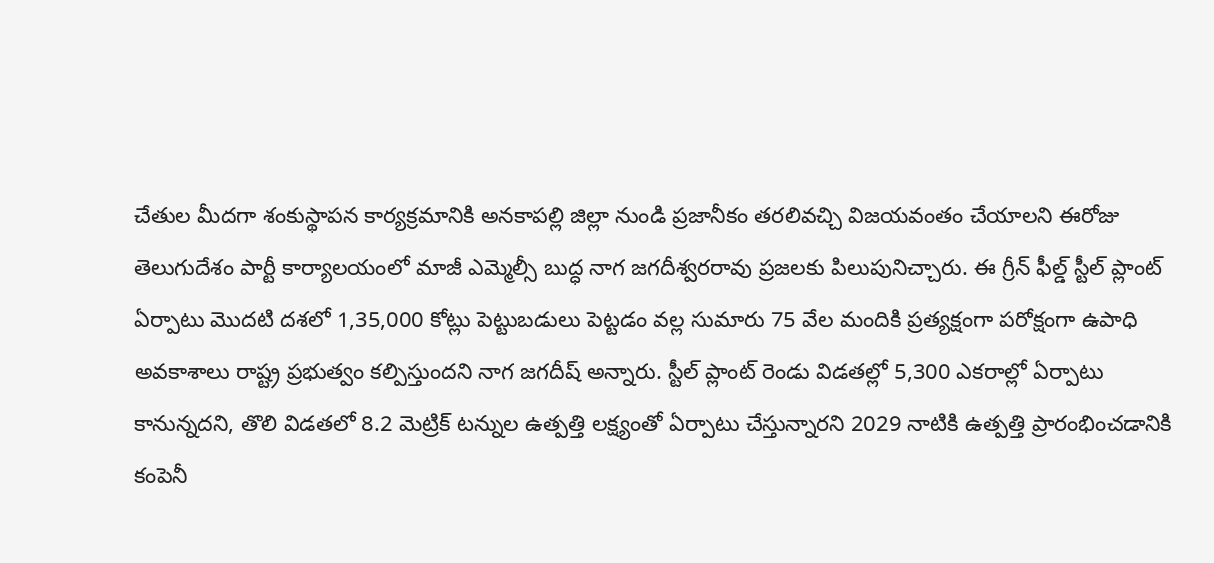చేతుల మీదగా శంకుస్థాపన కార్యక్రమానికి అనకాపల్లి జిల్లా నుండి ప్రజానీకం తరలివచ్చి విజయవంతం చేయాలని ఈరోజు తెలుగుదేశం పార్టీ కార్యాలయంలో మాజీ ఎమ్మెల్సీ బుద్ధ నాగ జగదీశ్వరరావు ప్రజలకు పిలుపునిచ్చారు. ఈ గ్రీన్ ఫీల్డ్ స్టీల్ ప్లాంట్ ఏర్పాటు మొదటి దశలో 1,35,000 కోట్లు పెట్టుబడులు పెట్టడం వల్ల సుమారు 75 వేల మందికి ప్రత్యక్షంగా పరోక్షంగా ఉపాధి అవకాశాలు రాష్ట్ర ప్రభుత్వం కల్పిస్తుందని నాగ జగదీష్ అన్నారు. స్టీల్ ప్లాంట్ రెండు విడతల్లో 5,300 ఎకరాల్లో ఏర్పాటు కానున్నదని, తొలి విడతలో 8.2 మెట్రిక్ టన్నుల ఉత్పత్తి లక్ష్యంతో ఏర్పాటు చేస్తున్నారని 2029 నాటికి ఉత్పత్తి ప్రారంభించడానికి కంపెనీ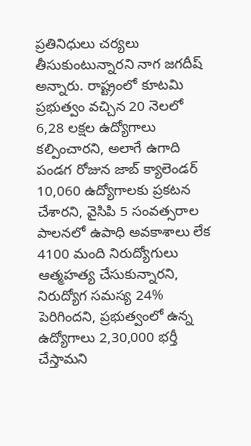ప్రతినిధులు చర్యలు తీసుకుంటున్నారని నాగ జగదీష్ అన్నారు. రాష్ట్రంలో కూటమి ప్రభుత్వం వచ్చిన 20 నెలలో 6,28 లక్షల ఉద్యోగాలు కల్పించారని, అలాగే ఉగాది పండగ రోజున జాబ్ క్యాలెండర్ 10,060 ఉద్యోగాలకు ప్రకటన చేశారని, వైసిపి 5 సంవత్సరాల పాలనలో ఉపాధి అవకాశాలు లేక 4100 మంది నిరుద్యోగులు ఆత్మహత్య చేసుకున్నారని, నిరుద్యోగ సమస్య 24% పెరిగిందని, ప్రభుత్వంలో ఉన్న ఉద్యోగాలు 2,30,000 భర్తీ చేస్తామని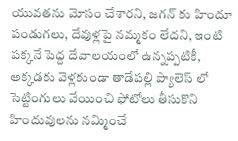యువతను మోసం చేశారని, జగన్ కు హిందూ పండుగలు, దేవుళ్లపై నమ్మకం లేదని, ఇంటి పక్కనే పెద్ద దేవాలయంలో ఉన్నప్పటికీ, అక్కడకు వెళ్లకుండా తాడేపల్లి ప్యాలెస్ లో సెట్టింగులు వేయించి ఫోటోలు తీసుకొని హిందువులను నమ్మించే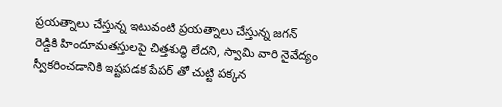ప్రయత్నాలు చేస్తున్న ఇటువంటి ప్రయత్నాలు చేస్తున్న జగన్ రెడ్డికి హిందూమతస్తులపై చిత్తశుద్ధి లేదని, స్వామి వారి నైవేద్యం స్వీకరించడానికి ఇష్టపడక పేపర్ తో చుట్టి పక్కన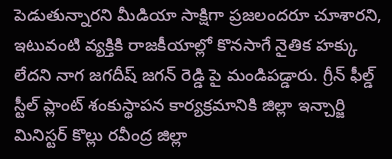పెడుతున్నారని మీడియా సాక్షిగా ప్రజలందరూ చూశారని, ఇటువంటి వ్యక్తికి రాజకీయాల్లో కొనసాగే నైతిక హక్కు లేదని నాగ జగదీష్ జగన్ రెడ్డి పై మండిపడ్డారు. గ్రీన్ ఫీల్డ్ స్టీల్ ప్లాంట్ శంకుస్థాపన కార్యక్రమానికి జిల్లా ఇన్చార్జి మినిస్టర్ కొల్లు రవీంద్ర జిల్లా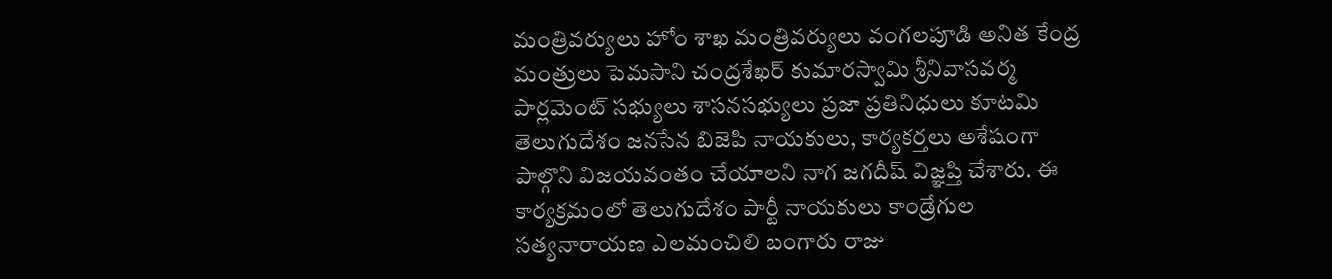మంత్రివర్యులు హోం శాఖ మంత్రివర్యులు వంగలపూడి అనిత కేంద్ర మంత్రులు పెమసాని చంద్రశేఖర్ కుమారస్వామి శ్రీనివాసవర్మ పార్లమెంట్ సభ్యులు శాసనసభ్యులు ప్రజా ప్రతినిధులు కూటమి తెలుగుదేశం జనసేన బిజెపి నాయకులు, కార్యకర్తలు అశేషంగా పాల్గొని విజయవంతం చేయాలని నాగ జగదీష్ విజ్ఞప్తి చేశారు. ఈ కార్యక్రమంలో తెలుగుదేశం పార్టీ నాయకులు కాండ్రేగుల సత్యనారాయణ ఎలమంచిలి బంగారు రాజు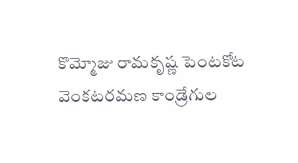కొమ్మోజు రామకృష్ణ పెంటకోట వెంకటరమణ కాండ్రేగుల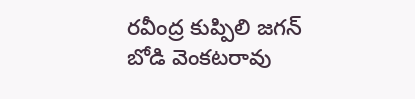రవీంద్ర కుప్పిలి జగన్ బోడి వెంకటరావు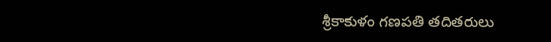శ్రీకాకుళం గణపతి తదితరులు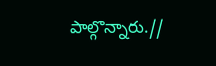పాల్గొన్నారు.//